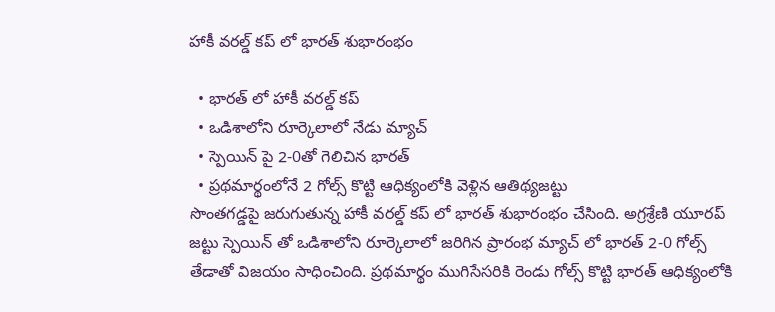హాకీ వరల్డ్ కప్ లో భారత్ శుభారంభం

  • భారత్ లో హాకీ వరల్డ్ కప్
  • ఒడిశాలోని రూర్కెలాలో నేడు మ్యాచ్
  • స్పెయిన్ పై 2-0తో గెలిచిన భారత్
  • ప్రథమార్థంలోనే 2 గోల్స్ కొట్టి ఆధిక్యంలోకి వెళ్లిన ఆతిథ్యజట్టు
సొంతగడ్డపై జరుగుతున్న హాకీ వరల్డ్ కప్ లో భారత్ శుభారంభం చేసింది. అగ్రశ్రేణి యూరప్ జట్టు స్పెయిన్ తో ఒడిశాలోని రూర్కెలాలో జరిగిన ప్రారంభ మ్యాచ్ లో భారత్ 2-0 గోల్స్ తేడాతో విజయం సాధించింది. ప్రథమార్థం ముగిసేసరికి రెండు గోల్స్ కొట్టి భారత్ ఆధిక్యంలోకి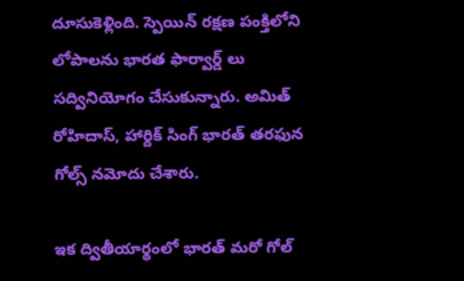దూసుకెళ్లింది. స్పెయిన్ రక్షణ పంక్తిలోని లోపాలను భారత ఫార్వార్డ్ లు సద్వినియోగం చేసుకున్నారు. అమిత్ రోహిదాస్, హార్దిక్ సింగ్ భారత్ తరఫున గోల్స్ నమోదు చేశారు.

ఇక ద్వితీయార్థంలో భారత్ మరో గోల్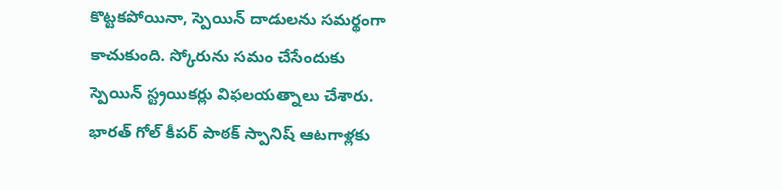కొట్టకపోయినా, స్పెయిన్ దాడులను సమర్థంగా కాచుకుంది. స్కోరును సమం చేసేందుకు స్పెయిన్ స్ట్రయికర్లు విఫలయత్నాలు చేశారు. భారత్ గోల్ కీపర్ పాఠక్ స్పానిష్ ఆటగాళ్లకు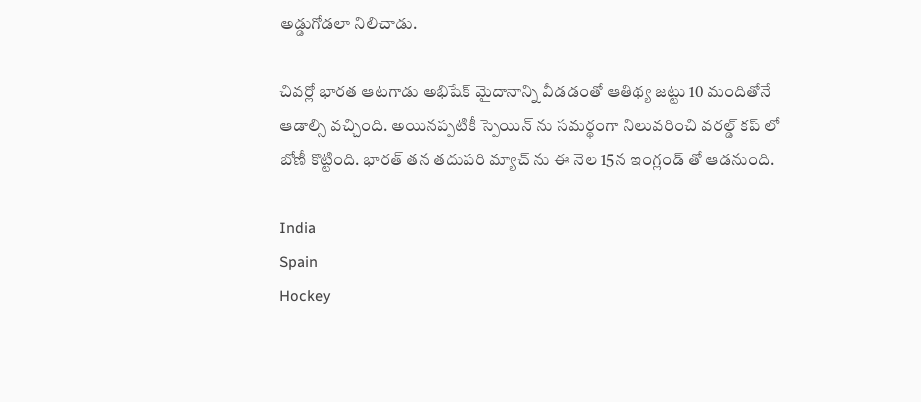అడ్డుగోడలా నిలిచాడు.

చివర్లో భారత ఆటగాడు అభిషేక్ మైదానాన్ని వీడడంతో ఆతిథ్య జట్టు 10 మందితోనే ఆడాల్సి వచ్చింది. అయినప్పటికీ స్పెయిన్ ను సమర్థంగా నిలువరించి వరల్డ్ కప్ లో బోణీ కొట్టింది. భారత్ తన తదుపరి మ్యాచ్ ను ఈ నెల 15న ఇంగ్లండ్ తో ఆడనుంది.

India
Spain
Hockey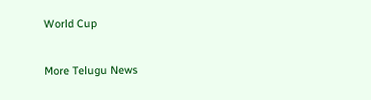World Cup

More Telugu News